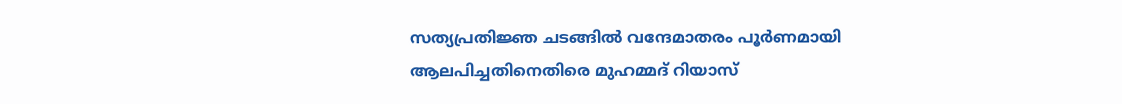സത്യപ്രതിജ്ഞ ചടങ്ങിൽ വന്ദേമാതരം പൂര്‍ണമായി ആലപിച്ചതിനെതിരെ മുഹമ്മദ് റിയാസ്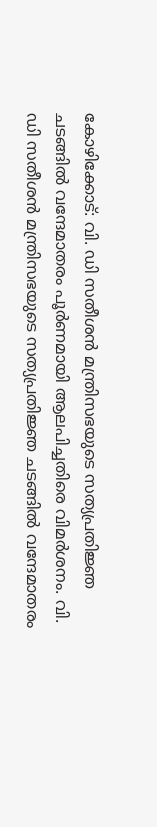കോഴിക്കോട്: വി. ഡി സതീശന്‍ മന്ത്രിസഭയുടെ സത്യപ്രതിജ്ഞ ചടങ്ങിൽ വന്ദേമാതരം പൂർണമായി ആലപിച്ചതിരെ വിമർശനം. വി. ഡി സതീശന്‍ മന്ത്രിസഭയുടെ സത്യപ്രതിജ്ഞ ചടങ്ങിൽ വന്ദേമാതരം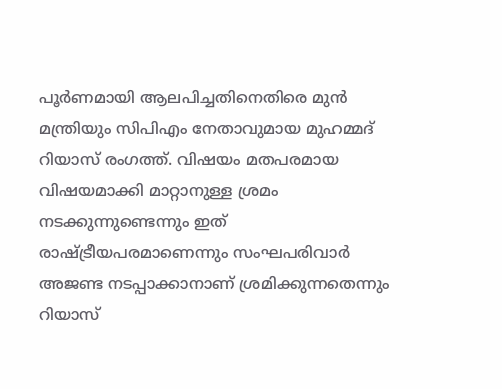പൂര്‍ണമായി ആലപിച്ചതിനെതിരെ മുന്‍ മന്ത്രിയും സിപിഎം നേതാവുമായ മുഹമ്മദ് റിയാസ് രംഗത്ത്. വിഷയം മതപരമായ വിഷയമാക്കി മാറ്റാനുള്ള ശ്രമം നടക്കുന്നുണ്ടെന്നും ഇത് രാഷ്ട്രീയപരമാണെന്നും സംഘപരിവാർ അജണ്ട നടപ്പാക്കാനാണ് ശ്രമിക്കുന്നതെന്നും റിയാസ്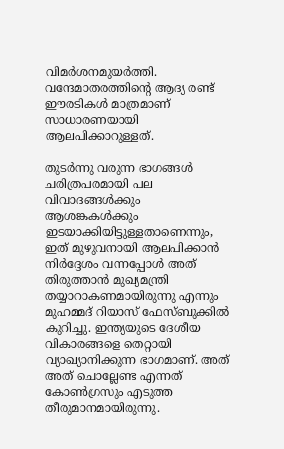വിമർശനമുയർത്തി. വന്ദേമാതരത്തിന്റെ ആദ്യ രണ്ട് ഈരടികൾ മാത്രമാണ് സാധാരണയായി ആലപിക്കാറുള്ളത്.

തുടർന്നു വരുന്ന ഭാഗങ്ങൾ ചരിത്രപരമായി പല വിവാദങ്ങൾക്കും ആശങ്കകൾക്കും ഇടയാക്കിയിട്ടുള്ളതാണെന്നും, ഇത് മുഴുവനായി ആലപിക്കാൻ നിർദ്ദേശം വന്നപ്പോൾ അത് തിരുത്താൻ മുഖ്യമന്ത്രി തയ്യാറാകണമായിരുന്നു എന്നും മുഹമ്മദ് റിയാസ് ഫേസ്ബുക്കിൽ കുറിച്ചു. ഇന്ത്യയുടെ ദേശീയ വികാരങ്ങളെ തെറ്റായി വ്യാഖ്യാനിക്കുന്ന ഭാഗമാണ്. അത് അത് ചൊല്ലേണ്ട എന്നത് കോൺഗ്രസും എടുത്ത തീരുമാനമായിരുന്നു.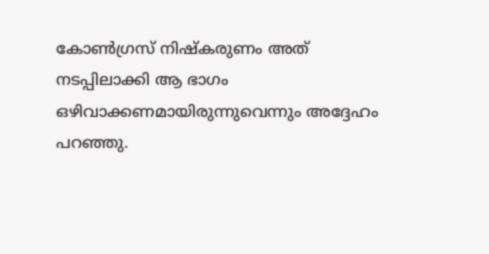കോൺഗ്രസ്‌ നിഷ്കരുണം അത് നടപ്പിലാക്കി ആ ഭാഗം ഒഴിവാക്കണമായിരുന്നുവെന്നും അദ്ദേഹം പറഞ്ഞു.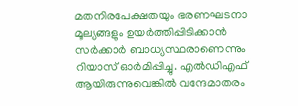മതനിരപേക്ഷതയും ഭരണഘടനാ മൂല്യങ്ങളും ഉയർത്തിപ്പിടിക്കാൻ സർക്കാർ ബാധ്യസ്ഥരാണെന്നും റിയാസ് ഓർമിപ്പിച്ചു. എൽഡിഎഫ് ആയിരുന്നുവെങ്കിൽ വന്ദേമാതരം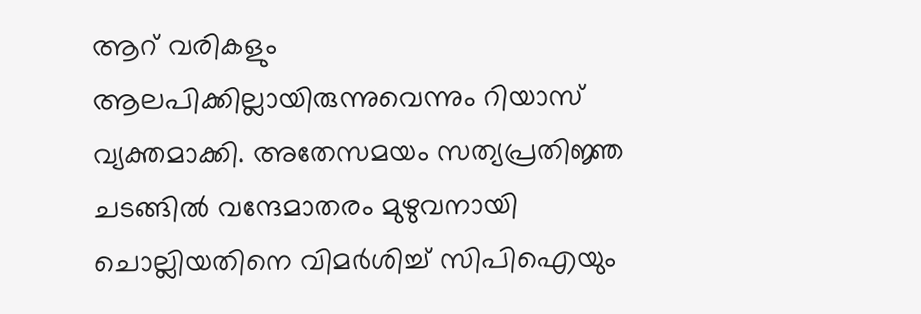ആറ് വരികളും ആലപിക്കില്ലായിരുന്നുവെന്നും റിയാസ് വ്യക്തമാക്കി. അതേസമയം സത്യപ്രതിജ്ഞ ചടങ്ങിൽ വന്ദേമാതരം മുഴുവനായി ചൊല്ലിയതിനെ വിമർശിച്ച് സിപിഐയും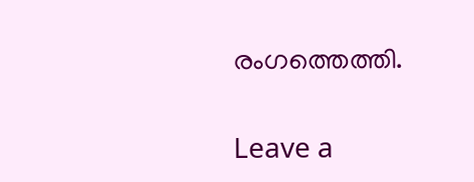രംഗത്തെത്തി.

Leave a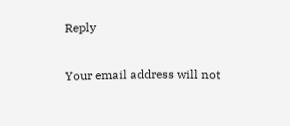Reply

Your email address will not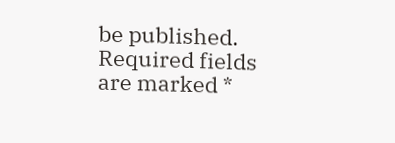be published. Required fields are marked *